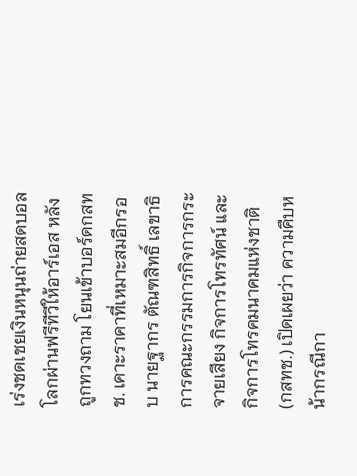เร่งชดเชยเงินหนุนถ่ายสดบอลโลกผ่านฟรีทีวีให้อาร์เอส หลังถูกทวงถาม โยนเข้าบอร์ดกสทช. เคาะราคาที่เหมาะสมอีกรอบ นายฐากร ตัณฑสิทธิ์ เลขาธิการคณะกรรมการกิจการกระจายเสียง กิจการโทรทัศน์ และกิจการโทรคมนาคมแห่งชาติ (กสทช.) เปิดเผยว่า ความคืบหน้ากรณีกา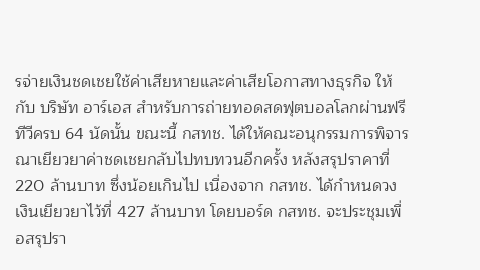รจ่ายเงินชดเชยใช้ค่าเสียหายและค่าเสียโอกาสทางธุรกิจ ให้กับ บริษัท อาร์เอส สำหรับการถ่ายทอดสดฟุตบอลโลกผ่านฟรีทีวีครบ 64 นัดนั้น ขณะนี้ กสทช. ได้ให้คณะอนุกรรมการพิจารณาเยียวยาค่าชดเชยกลับไปทบทวนอีกครั้ง หลังสรุปราคาที่ 220 ล้านบาท ซึ่งน้อยเกินไป เนื่องจาก กสทช. ได้กำหนดวงเงินเยียวยาไว้ที่ 427 ล้านบาท โดยบอร์ด กสทช. จะประชุมเพื่อสรุปรา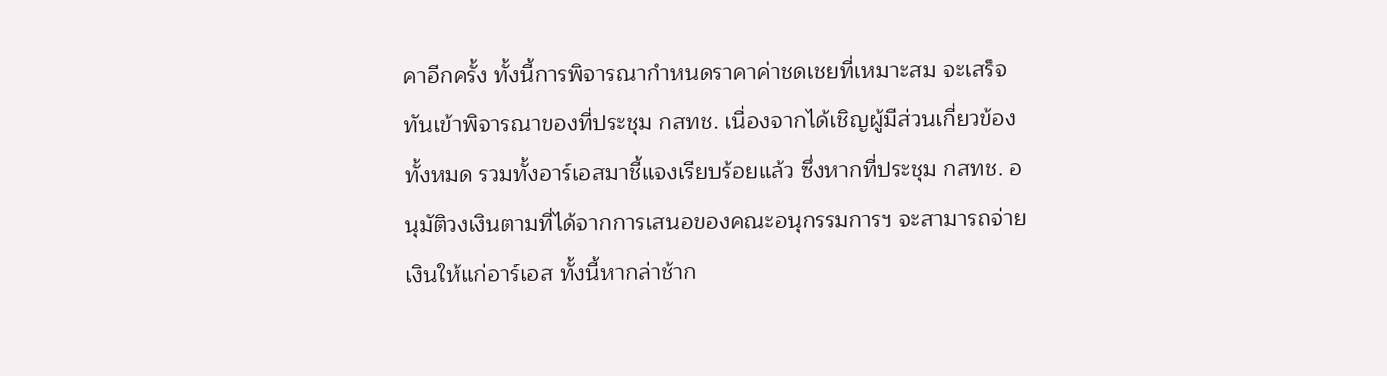คาอีกครั้ง ทั้งนี้การพิจารณากำหนดราคาค่าชดเชยที่เหมาะสม จะเสร็จทันเข้าพิจารณาของที่ประชุม กสทช. เนื่องจากได้เชิญผู้มีส่วนเกี่ยวข้องทั้งหมด รวมทั้งอาร์เอสมาชี้แจงเรียบร้อยแล้ว ซึ่งหากที่ประชุม กสทช. อนุมัติวงเงินตามที่ได้จากการเสนอของคณะอนุกรรมการฯ จะสามารถจ่ายเงินให้แก่อาร์เอส ทั้งนี้หากล่าช้าก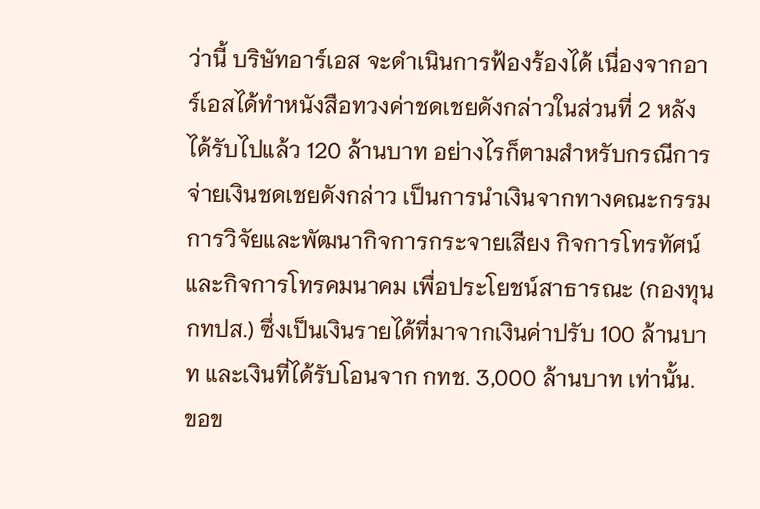ว่านี้ บริษัทอาร์เอส จะดำเนินการฟ้องร้องได้ เนื่องจากอาร์เอสได้ทำหนังสือทวงค่าชดเชยดังกล่าวในส่วนที่ 2 หลังได้รับไปแล้ว 120 ล้านบาท อย่างไรก็ตามสำหรับกรณีการจ่ายเงินชดเชยดังกล่าว เป็นการนำเงินจากทางคณะกรรมการวิจัยและพัฒนากิจการกระจายเสียง กิจการโทรทัศน์ และกิจการโทรคมนาคม เพื่อประโยชน์สาธารณะ (กองทุน กทปส.) ซึ่งเป็นเงินรายได้ที่มาจากเงินค่าปรับ 100 ล้านบาท และเงินที่ได้รับโอนจาก กทช. 3,000 ล้านบาท เท่านั้น.
ขอข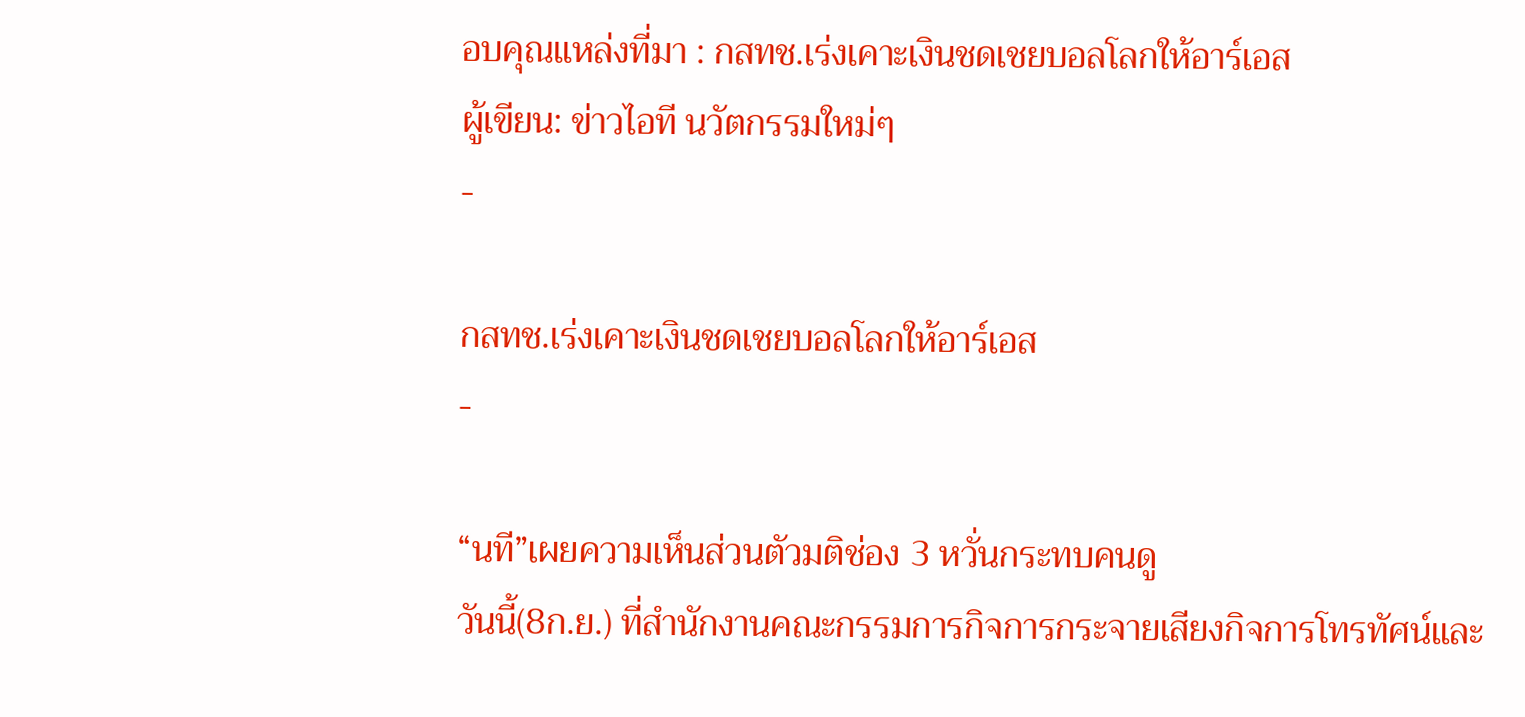อบคุณแหล่งที่มา : กสทช.เร่งเคาะเงินชดเชยบอลโลกให้อาร์เอส
ผู้เขียน: ข่าวไอที นวัตกรรมใหม่ๆ
-

กสทช.เร่งเคาะเงินชดเชยบอลโลกให้อาร์เอส
-

“นที”เผยความเห็นส่วนตัวมติช่อง 3 หวั่นกระทบคนดู
วันนี้(8ก.ย.) ที่สำนักงานคณะกรรมการกิจการกระจายเสียงกิจการโทรทัศน์และ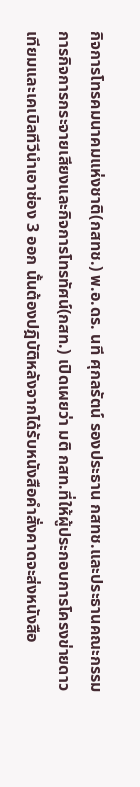กิจการโทรคมนาคมแห่งชาติ(กสทช.) พ.อ.ดร. นที ศุกลรัตน์ รองประธาน กสทช.และประธานคณะกรรมการกิจการกระจายเสียงและกิจการโทรทัศน์(กสท.) เปิดเผยว่า มติ กสท.ที่ให้ผู้ประกอบการโครงข่ายดาวเทียมและเคเบิลทีวีนำเอาช่อง 3 ออก นั้นต้องปฎิบัติหลังจากได้รับหนังสือคำสั่งคาดจะส่งหนังสือ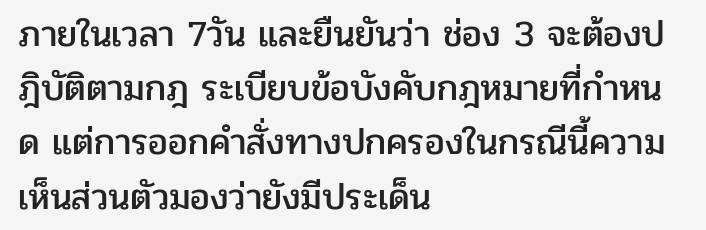ภายในเวลา 7วัน และยืนยันว่า ช่อง 3 จะต้องปฎิบัติตามกฎ ระเบียบข้อบังคับกฎหมายที่กำหนด แต่การออกคำสั่งทางปกครองในกรณีนี้ความเห็นส่วนตัวมองว่ายังมีประเด็น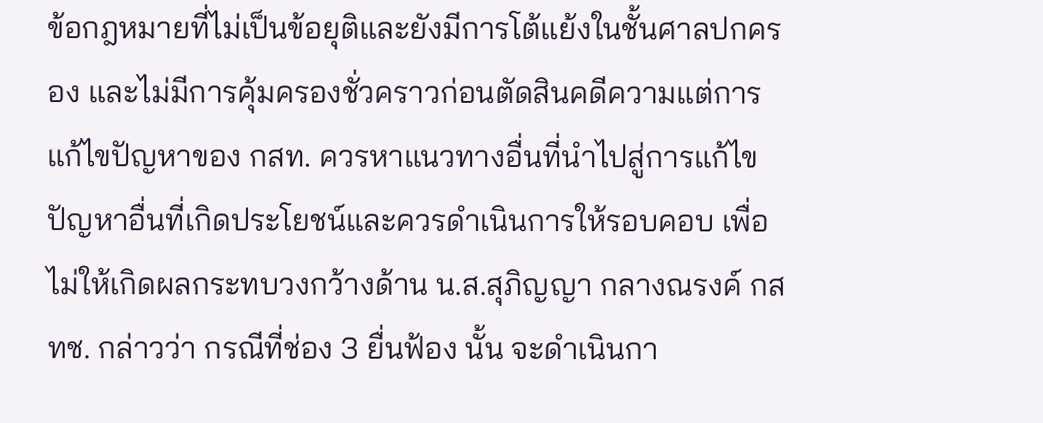ข้อกฎหมายที่ไม่เป็นข้อยุติและยังมีการโต้แย้งในชั้นศาลปกครอง และไม่มีการคุ้มครองชั่วคราวก่อนตัดสินคดีความแต่การแก้ไขปัญหาของ กสท. ควรหาแนวทางอื่นที่นำไปสู่การแก้ไขปัญหาอื่นที่เกิดประโยชน์และควรดำเนินการให้รอบคอบ เพื่อไม่ให้เกิดผลกระทบวงกว้างด้าน น.ส.สุภิญญา กลางณรงค์ กสทช. กล่าวว่า กรณีที่ช่อง 3 ยื่นฟ้อง นั้น จะดำเนินกา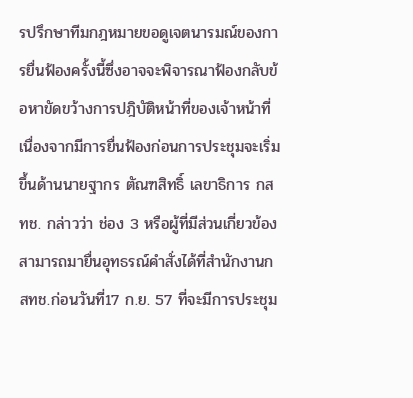รปรึกษาทีมกฎหมายขอดูเจตนารมณ์ของการยื่นฟ้องครั้งนี้ซึ่งอาจจะพิจารณาฟ้องกลับข้อหาขัดขว้างการปฎิบัติหน้าที่ของเจ้าหน้าที่เนื่องจากมีการยื่นฟ้องก่อนการประชุมจะเริ่มขึ้นด้านนายฐากร ตัณฑสิทธิ์ เลขาธิการ กสทช. กล่าวว่า ช่อง 3 หรือผู้ที่มีส่วนเกี่ยวข้องสามารถมายื่นอุทธรณ์คำสั่งได้ที่สำนักงานกสทช.ก่อนวันที่17 ก.ย. 57 ที่จะมีการประชุม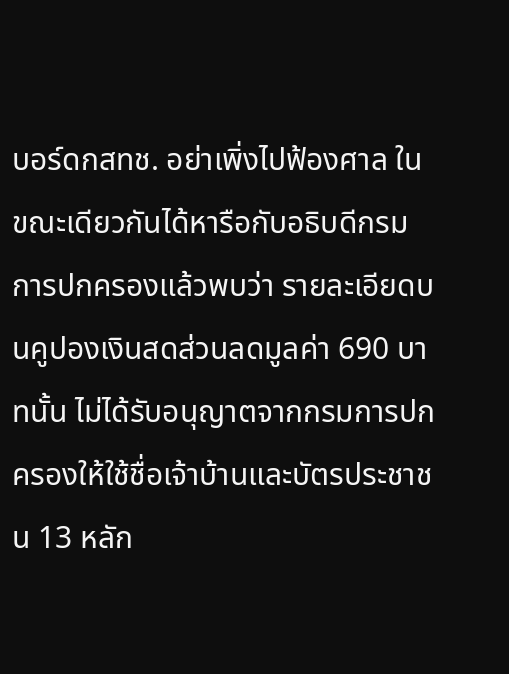บอร์ดกสทช. อย่าเพิ่งไปฟ้องศาล ในขณะเดียวกันได้หารือกับอธิบดีกรมการปกครองแล้วพบว่า รายละเอียดบนคูปองเงินสดส่วนลดมูลค่า 690 บาทนั้น ไม่ได้รับอนุญาตจากกรมการปกครองให้ใช้ชื่อเจ้าบ้านและบัตรประชาชน 13 หลัก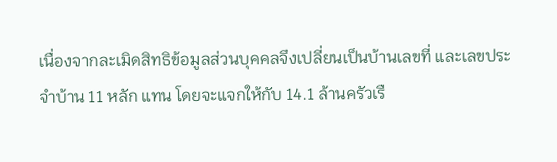เนื่องจากละเมิดสิทธิข้อมูลส่วนบุคคลจึงเปลี่ยนเป็นบ้านเลขที่ และเลขประจำบ้าน 11 หลัก แทน โดยจะแจกให้กับ 14.1 ล้านครัวเรื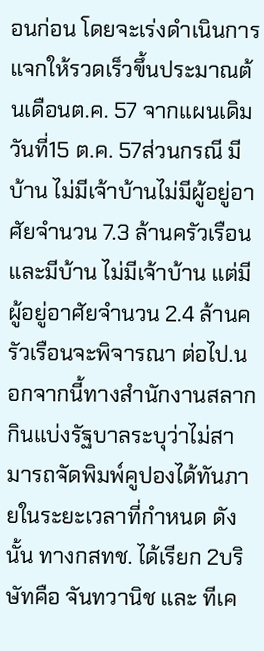อนก่อน โดยจะเร่งดำเนินการแจกให้รวดเร็วขึ้นประมาณต้นเดือนต.ค. 57 จากแผนเดิมวันที่15 ต.ค. 57ส่วนกรณี มีบ้าน ไม่มีเจ้าบ้านไม่มีผู้อยู่อาศัยจำนวน 7.3 ล้านครัวเรือน และมีบ้าน ไม่มีเจ้าบ้าน แต่มีผู้อยู่อาศัยจำนวน 2.4 ล้านครัวเรือนจะพิจารณา ต่อไป.นอกจากนี้ทางสำนักงานสลากกินแบ่งรัฐบาลระบุว่าไม่สามารถจัดพิมพ์คูปองได้ทันภายในระยะเวลาที่กำหนด ดังนั้น ทางกสทช. ได้เรียก 2บริษัทคือ จันทวานิช และ ทีเค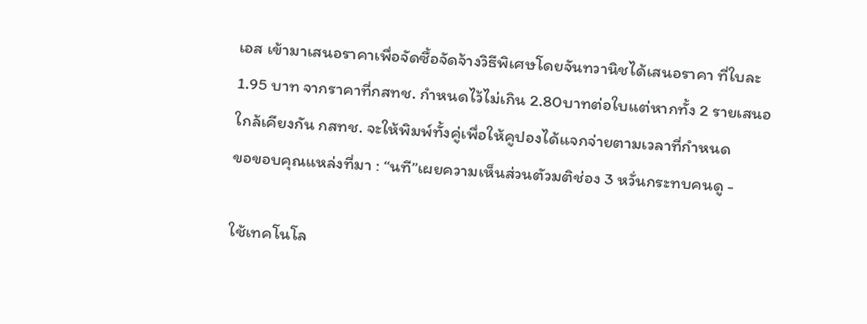เอส เข้ามาเสนอราคาเพื่อจัดซื้อจัดจ้างวิธีพิเศษโดยจันทวานิชได้เสนอราคา ที่ใบละ1.95 บาท จากราคาที่กสทช. กำหนดไว้ไม่เกิน 2.80บาทต่อใบแต่หากทั้ง 2 รายเสนอใกล้เคียงกัน กสทช. จะให้พิมพ์ทั้งคู่เพื่อให้คูปองได้แจกจ่ายตามเวลาที่กำหนด
ขอขอบคุณแหล่งที่มา : “นที”เผยความเห็นส่วนตัวมติช่อง 3 หวั่นกระทบคนดู -

ใช้เทคโนโล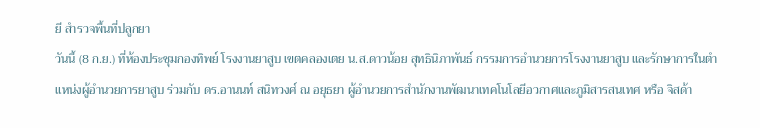ยี สำรวจพื้นที่ปลูกยา
วันนี้ (8 ก.ย.) ที่ห้องประชุมกองทิพย์ โรงงานยาสูบ เขตคลองเตย น.ส.ดาวน้อย สุทธินิภาพันธ์ กรรมการอำนวยการโรงงานยาสูบ และรักษาการในตำแหน่งผู้อำนวยการยาสูบ ร่วมกับ ดร.อานนท์ สนิทวงศ์ ณ อยุธยา ผู้อำนวยการสำนักงานพัฒนาเทคโนโลยีอวกาศและภูมิสารสนเทศ หรือ จิสด้า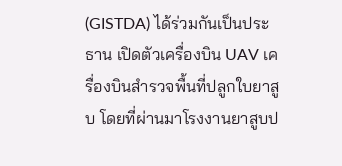(GISTDA) ได้ร่วมกันเป็นประธาน เปิดตัวเครื่องบิน UAV เครื่องบินสำรวจพื้นที่ปลูกใบยาสูบ โดยที่ผ่านมาโรงงานยาสูบป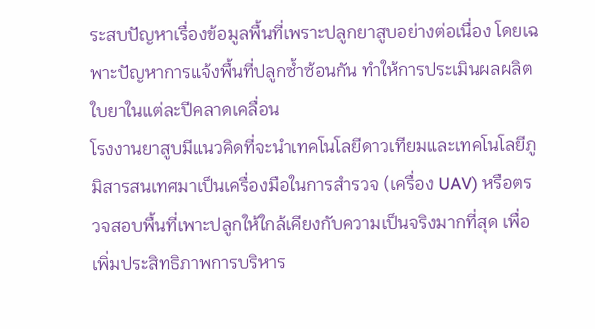ระสบปัญหาเรื่องข้อมูลพื้นที่เพราะปลูกยาสูบอย่างต่อเนื่อง โดยเฉพาะปัญหาการแจ้งพื้นที่ปลูกซ้ำซ้อนกัน ทำให้การประเมินผลผลิตใบยาในแต่ละปีคลาดเคลื่อน
โรงงานยาสูบมีแนวคิดที่จะนำเทคโนโลยีดาวเทียมและเทคโนโลยีภูมิสารสนเทศมาเป็นเครื่องมือในการสำรวจ (เครื่อง UAV) หรือตรวจสอบพื้นที่เพาะปลูกให้ใกล้เคียงกับความเป็นจริงมากที่สุด เพื่อเพิ่มประสิทธิภาพการบริหาร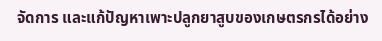จัดการ และแก้ปัญหาเพาะปลูกยาสูบของเกษตรกรได้อย่าง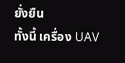ยั่งยืน
ทั้งนี้ เครื่อง UAV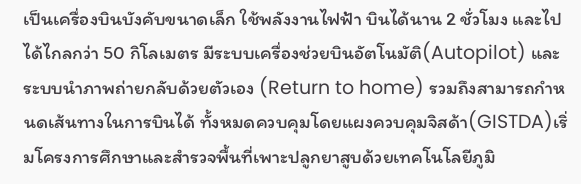เป็นเครื่องบินบังคับขนาดเล็ก ใช้พลังงานไฟฟ้า บินได้นาน 2 ชั่วโมง และไปได้ไกลกว่า 50 กิโลเมตร มีระบบเครื่องช่วยบินอัตโนมัติ(Autopilot) และระบบนำภาพถ่ายกลับด้วยตัวเอง (Return to home) รวมถึงสามารถกำหนดเส้นทางในการบินได้ ทั้งหมดควบคุมโดยแผงควบคุมจิสด้า(GISTDA)เริ่มโครงการศึกษาและสำรวจพื้นที่เพาะปลูกยาสูบด้วยเทคโนโลยีภูมิ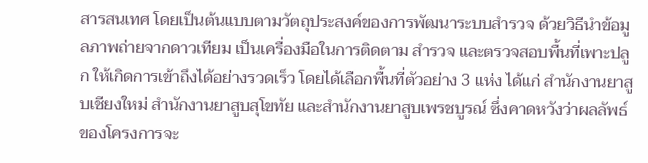สารสนเทศ โดยเป็นต้นแบบตามวัตถุประสงค์ของการพัฒนาระบบสำรวจ ด้วยวิธีนำข้อมูลภาพถ่ายจากดาวเทียม เป็นเครื่องมือในการติดตาม สำรวจ และตรวจสอบพื้นที่เพาะปลูก ให้เกิดการเข้าถึงได้อย่างรวดเร็ว โดยได้เลือกพื้นที่ตัวอย่าง 3 แห่ง ได้แก่ สำนักงานยาสูบเชียงใหม่ สำนักงานยาสูบสุโขทัย และสำนักงานยาสูบเพรชบูรณ์ ซึ่งคาดหวังว่าผลลัพธ์ของโครงการจะ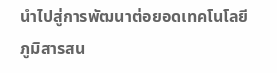นำไปสู่การพัฒนาต่อยอดเทคโนโลยีภูมิสารสน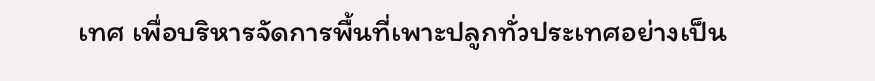เทศ เพื่อบริหารจัดการพื้นที่เพาะปลูกทั่วประเทศอย่างเป็น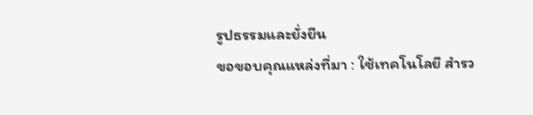รูปธรรมและยั่งยืน
ขอขอบคุณแหล่งที่มา : ใช้เทคโนโลยี สำรว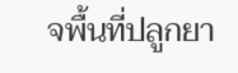จพื้นที่ปลูกยา